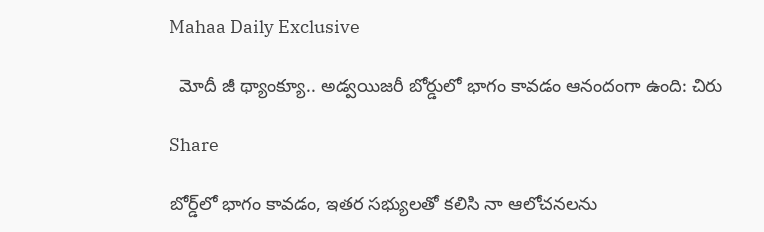Mahaa Daily Exclusive

  మోదీ జీ థ్యాంక్యూ.. అడ్వయిజరీ బోర్డులో భాగం కావడం ఆనందంగా ఉంది: చిరు

Share

బోర్డ్‌లో భాగం కావడం, ఇతర సభ్యులతో కలిసి నా ఆలోచనలను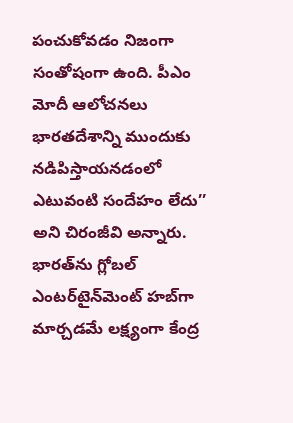పంచుకోవడం నిజంగా సంతోషంగా ఉంది. పీఎం మోదీ ఆలోచనలు భారతదేశాన్ని ముందుకు నడిపిస్తాయనడంలో ఎటువంటి సందేహం లేదు’’ అని చిరంజీవి అన్నారు. భారత్‌ను గ్లోబల్‌ ఎంటర్‌టైన్‌మెంట్‌ హబ్‌గా మార్చడమే లక్ష్యంగా కేంద్ర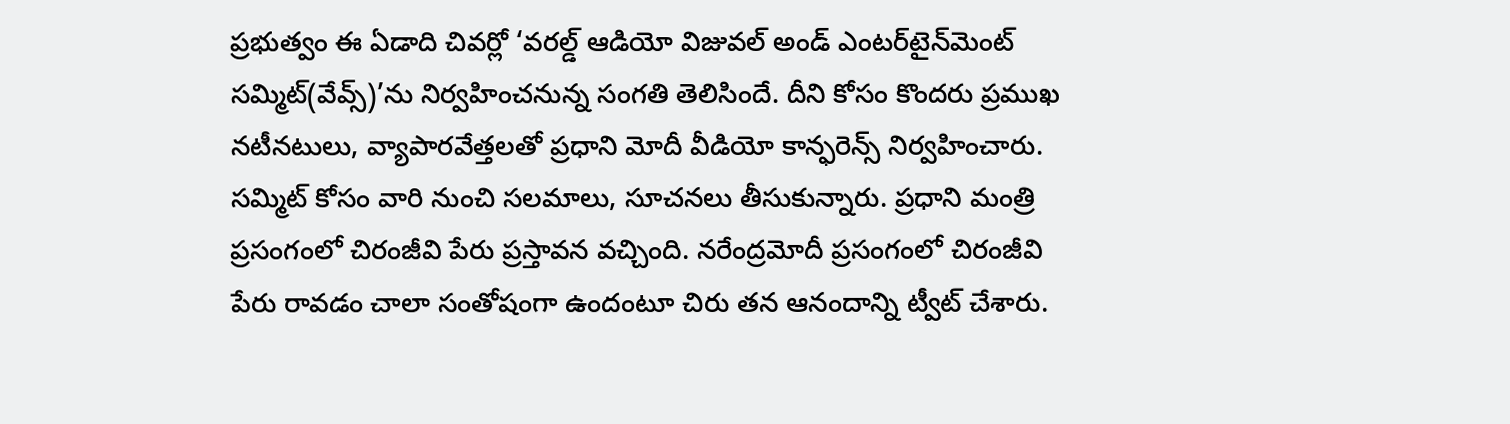ప్రభుత్వం ఈ ఏడాది చివర్లో ‘వరల్డ్‌ ఆడియో విజువల్‌ అండ్‌ ఎంటర్‌టైన్‌మెంట్‌ సమ్మిట్‌(వేవ్స్‌)’ను నిర్వహించనున్న సంగతి తెలిసిందే. దీని కోసం కొందరు ప్రముఖ నటీనటులు, వ్యాపారవేత్తలతో ప్రధాని మోదీ వీడియో కాన్ఫరెన్స్‌ నిర్వహించారు. సమ్మిట్‌ కోసం వారి నుంచి సలమాలు, సూచనలు తీసుకున్నారు. ప్రధాని మంత్రి ప్రసంగంలో చిరంజీవి పేరు ప్రస్తావన వచ్చింది. నరేంద్రమోదీ ప్రసంగంలో చిరంజీవి పేరు రావడం చాలా సంతోషంగా ఉందంటూ చిరు తన ఆనందాన్ని ట్వీట్ చేశారు.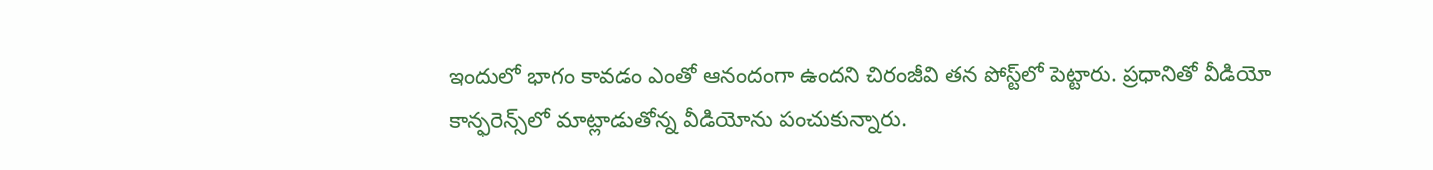ఇందులో భాగం కావడం ఎంతో ఆనందంగా ఉందని చిరంజీవి తన పోస్ట్‌లో పెట్టారు. ప్రధానితో వీడియో కాన్ఫరెన్స్‌లో మాట్లాడుతోన్న వీడియోను పంచుకున్నారు.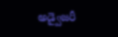అడ్వైజరీ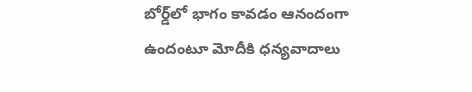బోర్డ్‌లో భాగం కావడం ఆనందంగా ఉందంటూ మోదీకి ధన్యవాదాలు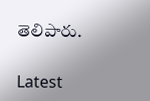తెలిపారు.

Latest